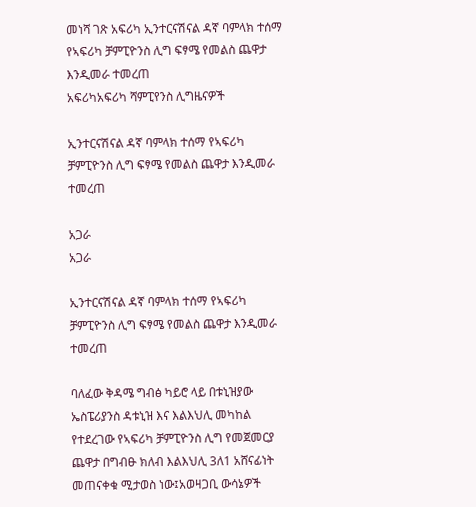መነሻ ገጽ አፍሪካ ኢንተርናሽናል ዳኛ ባምላክ ተሰማ የኣፍሪካ ቻምፒዮንስ ሊግ ፍፃሜ የመልስ ጨዋታ እንዲመራ ተመረጠ
አፍሪካአፍሪካ ሻምፒየንስ ሊግዜናዎች

ኢንተርናሽናል ዳኛ ባምላክ ተሰማ የኣፍሪካ ቻምፒዮንስ ሊግ ፍፃሜ የመልስ ጨዋታ እንዲመራ ተመረጠ

አጋራ
አጋራ

ኢንተርናሽናል ዳኛ ባምላክ ተሰማ የኣፍሪካ ቻምፒዮንስ ሊግ ፍፃሜ የመልስ ጨዋታ እንዲመራ ተመረጠ

ባለፈው ቅዳሜ ግብፅ ካይሮ ላይ በቱኒዝያው ኤስፔሪያንስ ዳቱኒዝ እና እልእህሊ መካከል የተደረገው የኣፍሪካ ቻምፒዮንስ ሊግ የመጀመርያ ጨዋታ በግብፁ ክለብ እልእህሊ 3ለ1 አሸናፊነት መጠናቀቁ ሚታወስ ነው፤አወዛጋቢ ውሳኔዎች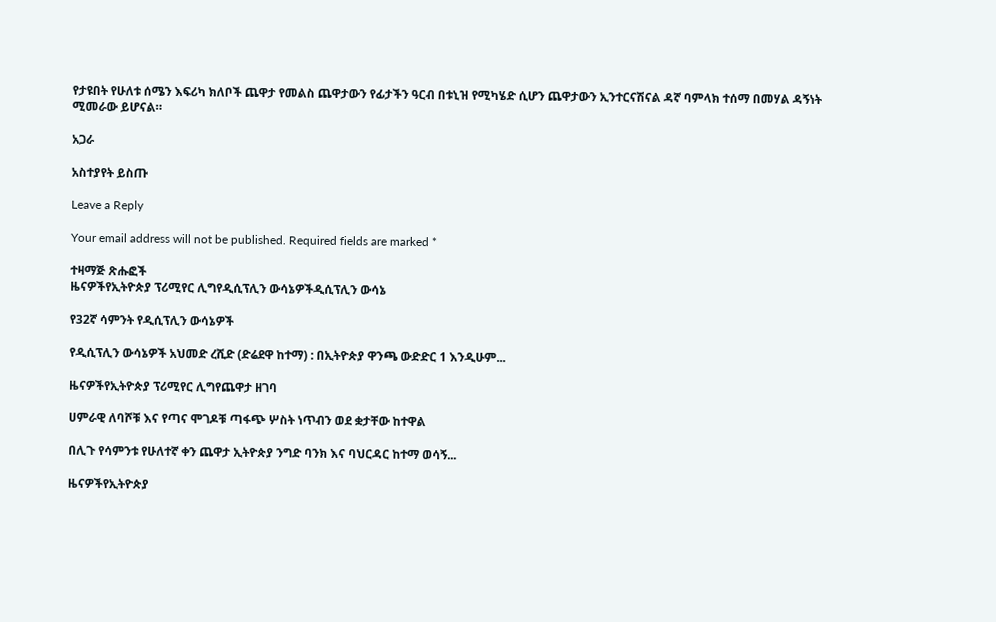የታዩበት የሁለቱ ሰሜን እፍሪካ ክለቦች ጨዋታ የመልስ ጨዋታውን የፊታችን ዓርብ በቱኒዝ የሚካሄድ ሲሆን ጨዋታውን ኢንተርናሽናል ዳኛ ባምላክ ተሰማ በመሃል ዳኝነት ሚመራው ይሆናል።

አጋራ

አስተያየት ይስጡ

Leave a Reply

Your email address will not be published. Required fields are marked *

ተዛማጅ ጽሑፎች
ዜናዎችየኢትዮጵያ ፕሪሚየር ሊግየዲሲፕሊን ውሳኔዎችዲሲፕሊን ውሳኔ

የ32ኛ ሳምንት የዲሲፕሊን ውሳኔዎች

የዲሲፕሊን ውሳኔዎች አህመድ ረሺድ (ድሬደዋ ከተማ) : በኢትዮጵያ ዋንጫ ውድድር 1 እንዲሁም...

ዜናዎችየኢትዮጵያ ፕሪሚየር ሊግየጨዋታ ዘገባ

ሀምራዊ ለባሾቹ እና የጣና ሞገዶቹ ጣፋጭ ሦስት ነጥብን ወደ ቋታቸው ከተዋል

በሊጉ የሳምንቱ የሁለተኛ ቀን ጨዋታ ኢትዮጵያ ንግድ ባንክ እና ባህርዳር ከተማ ወሳኝ...

ዜናዎችየኢትዮጵያ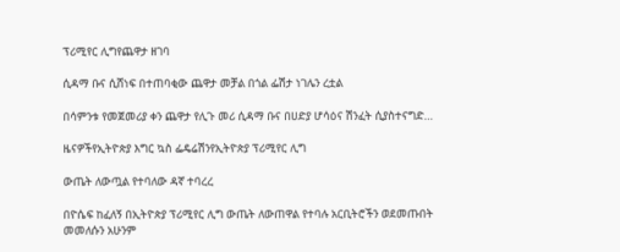ፕሪሚየር ሊግየጨዋታ ዘገባ

ሲዳማ ቡና ሲሸነፍ በተጠባቂው ጨዋታ መቻል በጎል ፌሽታ ነገሌን ረቷል

በሳምንቱ የመጀመሪያ ቀን ጨዋታ የሊጉ መሪ ሲዳማ ቡና በሀድያ ሆሳዕና ሽንፈት ሲያስተናግድ...

ዜናዎችየኢትዮጵያ እግር ኳስ ፌዴሬሽንየኢትዮጵያ ፕሪሚየር ሊግ

ውጤት ለውጧል የተባለው ዳኛ ተባረረ

በዮሴፍ ከፈለኝ በኢትዮጵያ ፕሪሚየር ሊግ ውጤት ለውጠዋል የተባሉ አርቢትሮችን ወደመጡበት መመለሱን አሁንም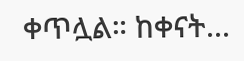ቀጥሏል። ከቀናት...